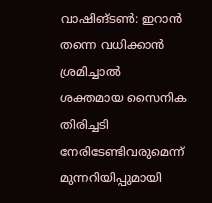വാഷിങ്ടൺ: ഇറാൻ തന്നെ വധിക്കാൻ ശ്രമിച്ചാൽ ശക്തമായ സൈനിക തിരിച്ചടി നേരിടേണ്ടിവരുമെന്ന് മുന്നറിയിപ്പുമായി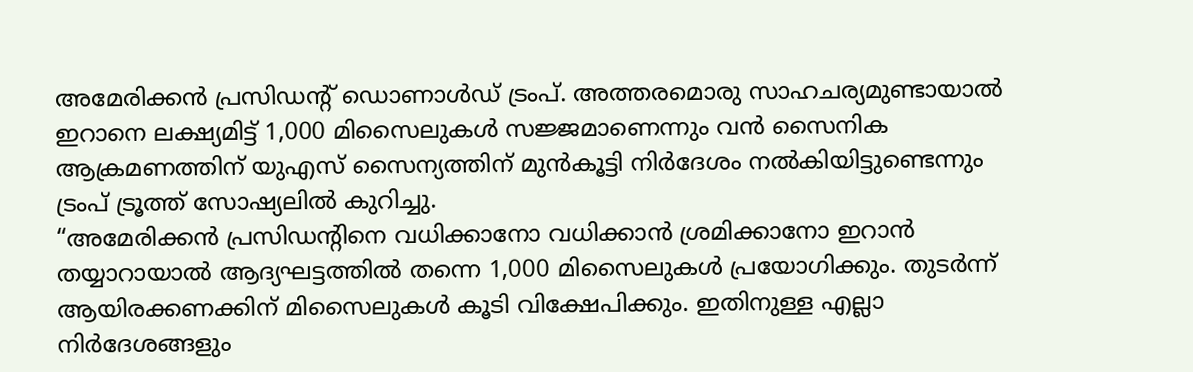അമേരിക്കൻ പ്രസിഡന്റ് ഡൊണാൾഡ് ട്രംപ്. അത്തരമൊരു സാഹചര്യമുണ്ടായാൽ ഇറാനെ ലക്ഷ്യമിട്ട് 1,000 മിസൈലുകൾ സജ്ജമാണെന്നും വൻ സൈനിക ആക്രമണത്തിന് യുഎസ് സൈന്യത്തിന് മുൻകൂട്ടി നിർദേശം നൽകിയിട്ടുണ്ടെന്നും ട്രംപ് ട്രൂത്ത് സോഷ്യലിൽ കുറിച്ചു.
“അമേരിക്കൻ പ്രസിഡന്റിനെ വധിക്കാനോ വധിക്കാൻ ശ്രമിക്കാനോ ഇറാൻ തയ്യാറായാൽ ആദ്യഘട്ടത്തിൽ തന്നെ 1,000 മിസൈലുകൾ പ്രയോഗിക്കും. തുടർന്ന് ആയിരക്കണക്കിന് മിസൈലുകൾ കൂടി വിക്ഷേപിക്കും. ഇതിനുള്ള എല്ലാ നിർദേശങ്ങളും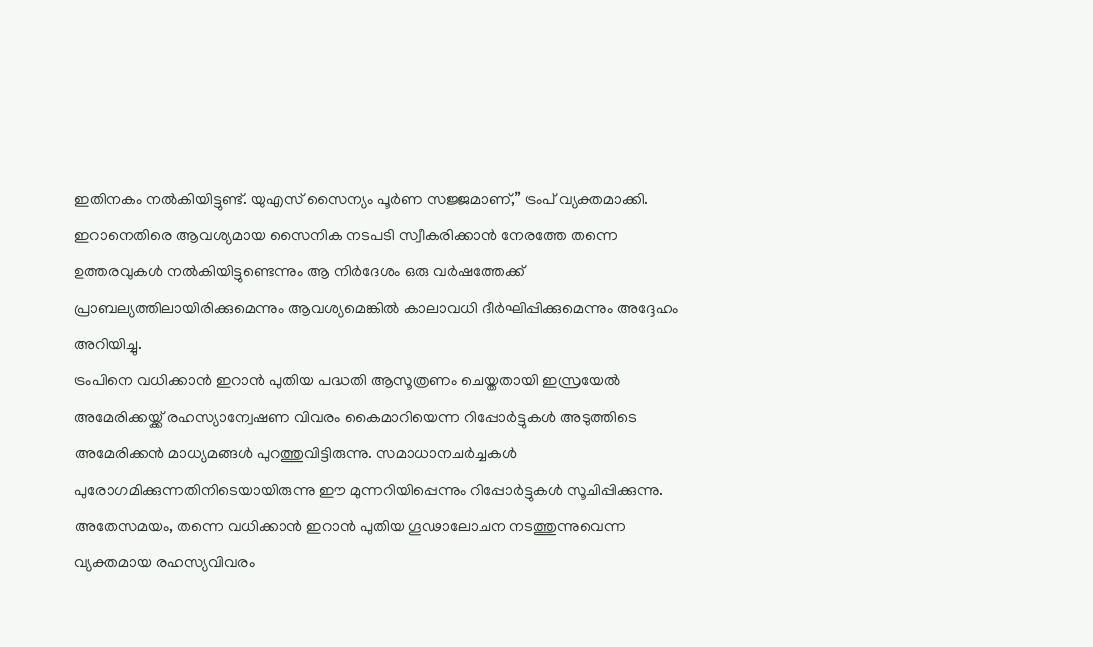ഇതിനകം നൽകിയിട്ടുണ്ട്. യുഎസ് സൈന്യം പൂർണ സജ്ജമാണ്,” ട്രംപ് വ്യക്തമാക്കി.
ഇറാനെതിരെ ആവശ്യമായ സൈനിക നടപടി സ്വീകരിക്കാൻ നേരത്തേ തന്നെ ഉത്തരവുകൾ നൽകിയിട്ടുണ്ടെന്നും ആ നിർദേശം ഒരു വർഷത്തേക്ക് പ്രാബല്യത്തിലായിരിക്കുമെന്നും ആവശ്യമെങ്കിൽ കാലാവധി ദീർഘിപ്പിക്കുമെന്നും അദ്ദേഹം അറിയിച്ചു.
ട്രംപിനെ വധിക്കാൻ ഇറാൻ പുതിയ പദ്ധതി ആസൂത്രണം ചെയ്തതായി ഇസ്രയേൽ അമേരിക്കയ്ക്ക് രഹസ്യാന്വേഷണ വിവരം കൈമാറിയെന്ന റിപ്പോർട്ടുകൾ അടുത്തിടെ അമേരിക്കൻ മാധ്യമങ്ങൾ പുറത്തുവിട്ടിരുന്നു. സമാധാനചർച്ചകൾ പുരോഗമിക്കുന്നതിനിടെയായിരുന്നു ഈ മുന്നറിയിപ്പെന്നും റിപ്പോർട്ടുകൾ സൂചിപ്പിക്കുന്നു.
അതേസമയം, തന്നെ വധിക്കാൻ ഇറാൻ പുതിയ ഗൂഢാലോചന നടത്തുന്നുവെന്ന വ്യക്തമായ രഹസ്യവിവരം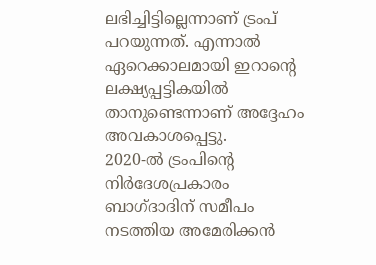ലഭിച്ചിട്ടില്ലെന്നാണ് ട്രംപ് പറയുന്നത്. എന്നാൽ ഏറെക്കാലമായി ഇറാന്റെ ലക്ഷ്യപ്പട്ടികയിൽ താനുണ്ടെന്നാണ് അദ്ദേഹം അവകാശപ്പെട്ടു.
2020-ൽ ട്രംപിന്റെ നിർദേശപ്രകാരം ബാഗ്ദാദിന് സമീപം നടത്തിയ അമേരിക്കൻ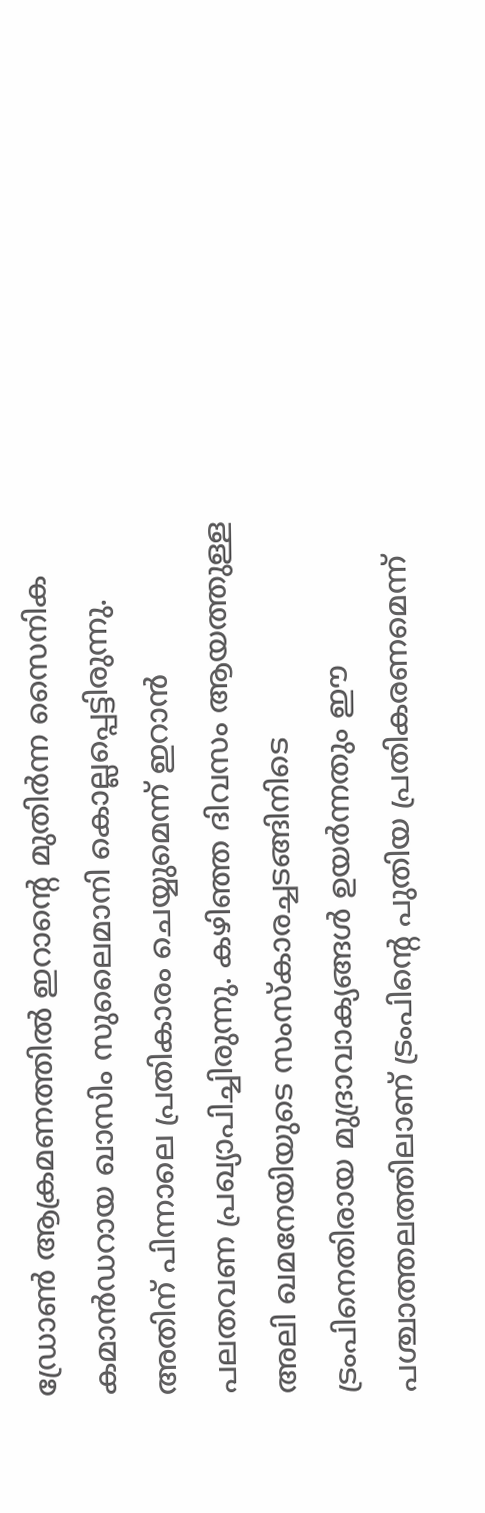ഡ്രോൺ ആക്രമണത്തിൽ ഇറാന്റെ മുതിർന്ന സൈനിക കമാൻഡറായ ഖാസിം സുലൈമാനി കൊല്ലപ്പെട്ടിരുന്നു. അതിന് പിന്നാലെ പ്രതികാരം ചെയ്യുമെന്ന് ഇറാൻ പലതവണ പ്രഖ്യാപിച്ചിരുന്നു. കഴിഞ്ഞ ദിവസം ആയത്തുള്ള അലി ഖമനേയിയുടെ സംസ്കാരച്ചടങ്ങിനിടെ ട്രംപിനെതിരായ മുദ്രാവാക്യങ്ങൾ ഉയർന്നതും ഈ പശ്ചാത്തലത്തിലാണ് ട്രംപിന്റെ പുതിയ പ്രതികരണമെന്ന്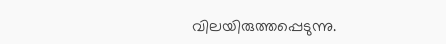വിലയിരുത്തപ്പെടുന്നു.